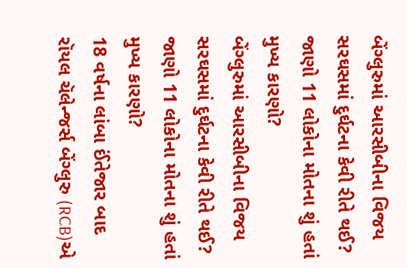બેંગ્લુરુમાં આરસીબીના વિજય સરઘસમાં દુર્ઘટના કેવી રીતે થઈ? જાણો 11 લોકોના મોતના શું હતાં મુખ્ય કારણો?
બેંગ્લુરુમાં આરસીબીના વિજય સરઘસમાં દુર્ઘટના કેવી રીતે થઈ? જાણો 11 લોકોના મોતના શું હતાં મુખ્ય કારણો?
18 વર્ષના લાંબા ઈંતેજાર બાદ રૉયલ ચૅલેન્જર્સ બેંગ્લુરુ (RCB)એ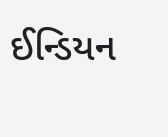ઈન્ડિયન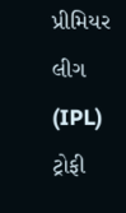પ્રીમિયર લીગ (IPL) ટ્રોફી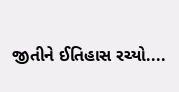જીતીને ઈતિહાસ રચ્યો....